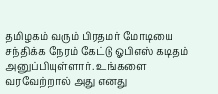தமிழகம் வரும் பிரதமர் மோடியை சந்திக்க நேரம் கேட்டு ஓபிஎஸ் கடிதம் அனுப்பியுள்ளார். உங்களை வரவேற்றால் அது எனது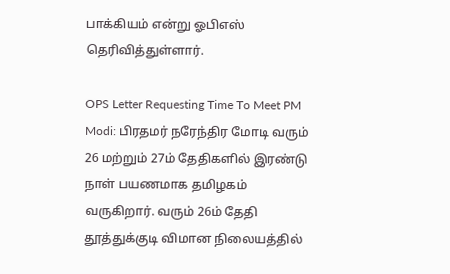பாக்கியம் என்று ஓபிஎஸ் தெரிவித்துள்ளார்.

OPS Letter Requesting Time To Meet PM Modi: பிரதமர் நரேந்திர மோடி வரும் 26 மற்றும் 27ம் தேதிகளில் இரண்டு நாள் பயணமாக தமிழகம் வருகிறார். வரும் 26ம் தேதி தூத்துக்குடி விமான நிலையத்தில்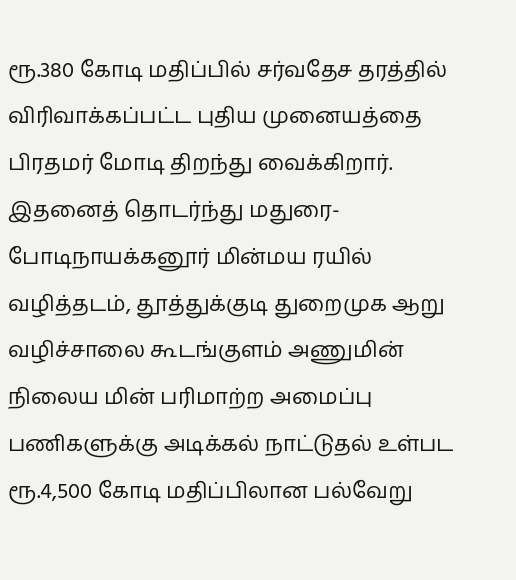ரூ.380 கோடி மதிப்பில் சர்வதேச தரத்தில் விரிவாக்கப்பட்ட புதிய முனையத்தை பிரதமர் மோடி திறந்து வைக்கிறார். இதனைத் தொடர்ந்து மதுரை-போடிநாயக்கனூர் மின்மய ரயில் வழித்தடம், தூத்துக்குடி துறைமுக ஆறு வழிச்சாலை கூடங்குளம் அணுமின் நிலைய மின் பரிமாற்ற அமைப்பு பணிகளுக்கு அடிக்கல் நாட்டுதல் உள்பட ரூ.4,500 கோடி மதிப்பிலான பல்வேறு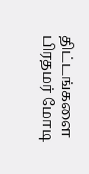திட்டங்களை பிரதமர் மோடி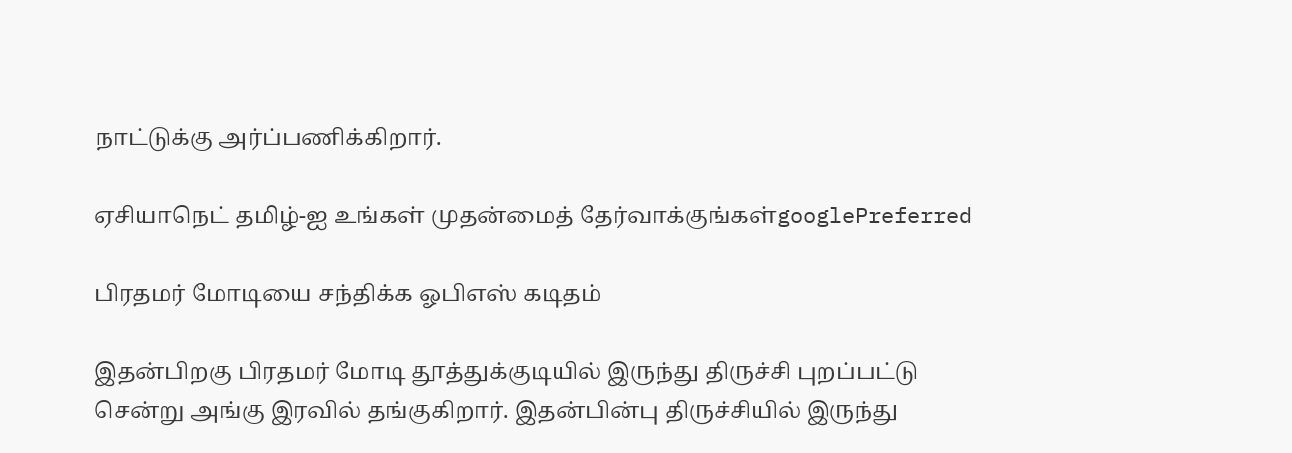நாட்டுக்கு அர்ப்பணிக்கிறார்.

ஏசியாநெட் தமிழ்-ஐ உங்கள் முதன்மைத் தேர்வாக்குங்கள்googlePreferred

பிரதமர் மோடியை சந்திக்க ஓபிஎஸ் கடிதம்

இதன்பிறகு பிரதமர் மோடி தூத்துக்குடியில் இருந்து திருச்சி புறப்பட்டு சென்று அங்கு இரவில் தங்குகிறார். இதன்பின்பு திருச்சியில் இருந்து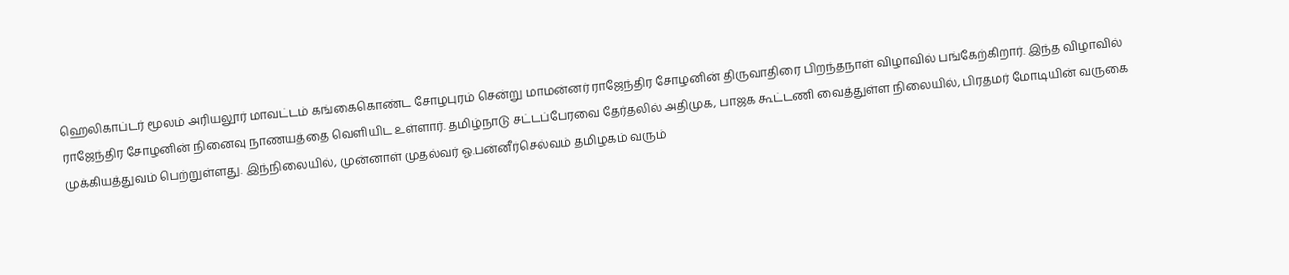ஹெலிகாப்டர் மூலம் அரியலூர் மாவட்டம் கங்கைகொண்ட சோழபுரம் சென்று மாமன்னர் ராஜேந்திர சோழனின் திருவாதிரை பிறந்தநாள் விழாவில் பங்கேற்கிறார். இந்த விழாவில் ராஜேந்திர சோழனின் நினைவு நாணயத்தை வெளியிட உள்ளார். தமிழ்நாடு சட்டப்பேரவை தேர்தலில் அதிமுக, பாஜக கூட்டணி வைத்துள்ள நிலையில், பிரதமர் மோடியின் வருகை முக்கியத்துவம் பெற்றுள்ளது. இந்நிலையில், முன்னாள் முதல்வர் ஓ.பன்னீர்செல்வம் தமிழகம் வரும்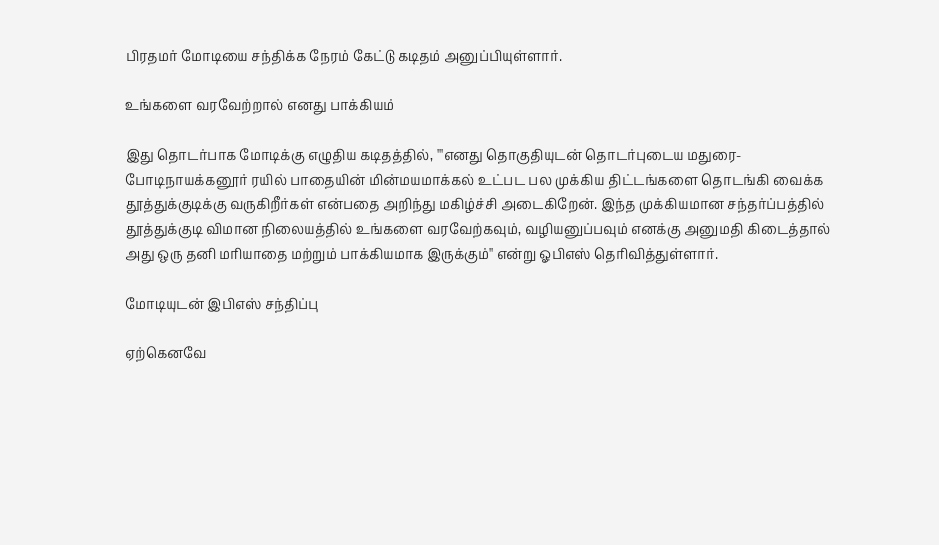பிரதமர் மோடியை சந்திக்க நேரம் கேட்டு கடிதம் அனுப்பியுள்ளார்.

உங்களை வரவேற்றால் எனது பாக்கியம்

இது தொடர்பாக மோடிக்கு எழுதிய கடிதத்தில், '''எனது தொகுதியுடன் தொடர்புடைய மதுரை- போடிநாயக்கனூர் ரயில் பாதையின் மின்மயமாக்கல் உட்பட பல முக்கிய திட்டங்களை தொடங்கி வைக்க தூத்துக்குடிக்கு வருகிறீர்கள் என்பதை அறிந்து மகிழ்ச்சி அடைகிறேன். இந்த முக்கியமான சந்தர்ப்பத்தில் தூத்துக்குடி விமான நிலையத்தில் உங்களை வரவேற்கவும், வழியனுப்பவும் எனக்கு அனுமதி கிடைத்தால் அது ஒரு தனி மரியாதை மற்றும் பாக்கியமாக இருக்கும்'' என்று ஓபிஎஸ் தெரிவித்துள்ளார்.

மோடியுடன் இபிஎஸ் சந்திப்பு

ஏற்கெனவே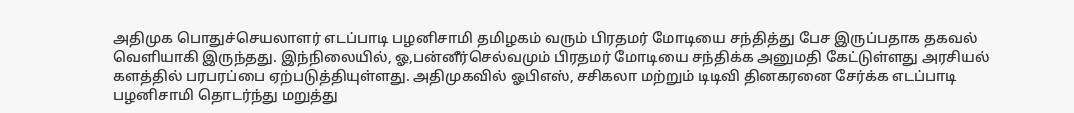அதிமுக பொதுச்செயலாளர் எடப்பாடி பழனிசாமி தமிழகம் வரும் பிரதமர் மோடியை சந்தித்து பேச இருப்பதாக தகவல் வெளியாகி இருந்தது. இந்நிலையில், ஓ,பன்னீர்செல்வமும் பிரதமர் மோடியை சந்திக்க அனுமதி கேட்டுள்ளது அரசியல் களத்தில் பரபரப்பை ஏற்படுத்தியுள்ளது. அதிமுகவில் ஓபிஎஸ், சசிகலா மற்றும் டிடிவி தினகரனை சேர்க்க எடப்பாடி பழனிசாமி தொடர்ந்து மறுத்து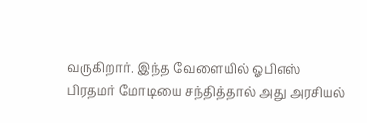வருகிறார். இந்த வேளையில் ஓபிஎஸ் பிரதமர் மோடியை சந்தித்தால் அது அரசியல்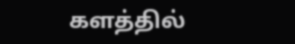களத்தில்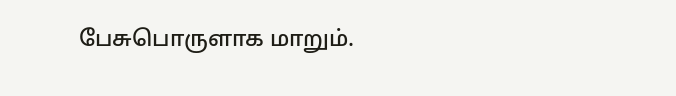பேசுபொருளாக மாறும்.